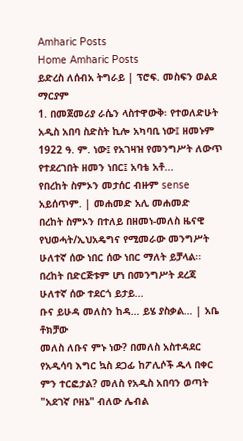Amharic Posts
Home Amharic Posts
ይድረስ ለሰብአ ትግራይ | ፕሮፍ. መስፍን ወልደ ማርያም
1. በመጀመሪያ ራሴን ላስተዋውቅ፡ የተወለድሁት አዲስ አበባ ስድስት ኪሎ አካባቢ ነው፤ ዘመኑም 1922 ዓ. ም. ነው፤ የአገዛዝ የመንግሥት ለውጥ የተደረገበት ዘመን ነበር፤ አባቴ አቶ...
የበረከት ስምኦን መታሰር ብዙም sense አይሰጥም. | መሐመድ አሊ መሐመድ
በረከት ስምኦን በተለይ በዘመነ-መለስ ዜናዊ የህወሓት/ኢህአዴግና የሚመራው መንግሥት ሁለተኛ ሰው ነበር ሰው ነበር ማለት ይቻላል፡፡ በረከት በድርጅቱም ሆነ በመንግሥት ደረጃ ሁለተኛ ሰው ተደርጎ ይታይ...
ቡና ይሁዳ መለስን ከዳ… ይሄ ያስቃል… | አቤ ቶክቻው
መለስ ለቡና ምኑ ነው? በመለስ አስተዳደር የአዲሳባ እግር ኳስ ደጋፊ ከፖሊሶች ዱላ በቀር ምን ተርፎታል? መለስ የአዲስ አበባን ወጣት "አደገኛ ቦዘኔ" ብለው ሌብል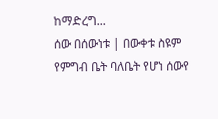ከማድረግ...
ሰው በሰውነቱ | በውቀቱ ስዩም
የምግብ ቤት ባለቤት የሆነ ሰውየ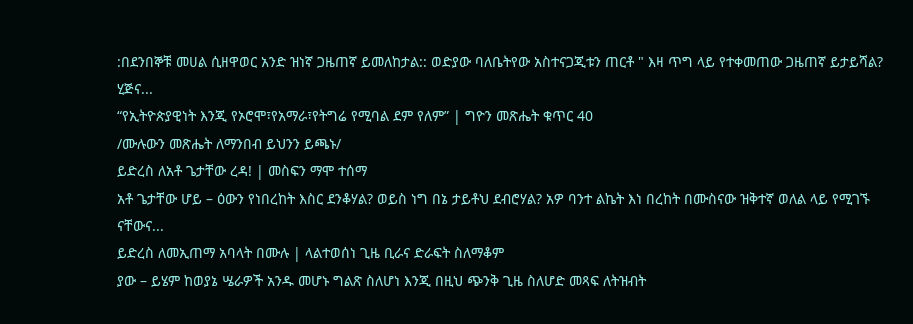:በደንበኞቹ መሀል ሲዘዋወር አንድ ዝነኛ ጋዜጠኛ ይመለከታል:: ወድያው ባለቤትየው አስተናጋጂቱን ጠርቶ " እዛ ጥግ ላይ የተቀመጠው ጋዜጠኛ ይታይሻል? ሂጅና...
“የኢትዮጵያዊነት እንጂ የኦሮሞ፣የአማራ፣የትግሬ የሚባል ደም የለም” | ግዮን መጽሔት ቁጥር 40
/ሙሉውን መጽሔት ለማንበብ ይህንን ይጫኑ/
ይድረስ ለአቶ ጌታቸው ረዳ! | መስፍን ማሞ ተሰማ
አቶ ጌታቸው ሆይ – ዕውን የነበረከት እስር ደንቆሃል? ወይስ ነግ በኔ ታይቶህ ደብሮሃል? አዎ ባንተ ልኬት እነ በረከት በሙስናው ዝቅተኛ ወለል ላይ የሚገኙ ናቸውና...
ይድረስ ለመኢጠማ አባላት በሙሉ | ላልተወሰነ ጊዜ ቢራና ድራፍት ስለማቆም
ያው – ይሄም ከወያኔ ሤራዎች አንዱ መሆኑ ግልጽ ስለሆነ እንጂ በዚህ ጭንቅ ጊዜ ስለሆድ መጻፍ ለትዝብት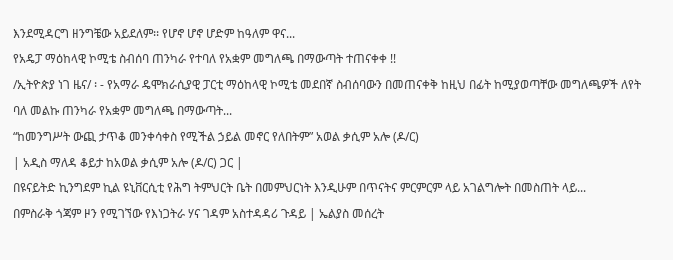እንደሚዳርግ ዘንግቼው አይደለም፡፡ የሆኖ ሆኖ ሆድም ከዓለም ዋና...
የአዴፓ ማዕከላዊ ኮሚቴ ስብሰባ ጠንካራ የተባለ የአቋም መግለጫ በማውጣት ተጠናቀቀ !!
/ኢትዮጵያ ነገ ዜና/ ፡ - የአማራ ዴሞክራሲያዊ ፓርቲ ማዕከላዊ ኮሚቴ መደበኛ ስብሰባውን በመጠናቀቅ ከዚህ በፊት ከሚያወጣቸው መግለጫዎች ለየት ባለ መልኩ ጠንካራ የአቋም መግለጫ በማውጣት...
“ከመንግሥት ውጪ ታጥቆ መንቀሳቀስ የሚችል ኃይል መኖር የለበትም” አወል ቃሲም አሎ (ዶ/ር)
| አዲስ ማለዳ ቆይታ ከአወል ቃሲም አሎ (ዶ/ር) ጋር |
በዩናይትድ ኪንግደም ኪል ዩኒቨርሲቲ የሕግ ትምህርት ቤት በመምህርነት እንዲሁም በጥናትና ምርምርም ላይ አገልግሎት በመስጠት ላይ...
በምስራቅ ጎጃም ዞን የሚገኘው የእነጋትራ ሃና ገዳም አስተዳዳሪ ጉዳይ | ኤልያስ መሰረት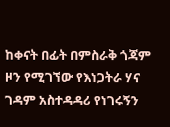ከቀናት በፊት በምስራቅ ጎጃም ዞን የሚገኘው የእነጋትራ ሃና ገዳም አስተዳዳሪ የነገሩኝን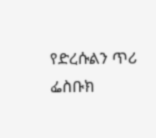የድረሱልን ጥሪ ፌስቡክ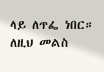ላይ ለጥፌ ነበር።
ለዚህ መልስ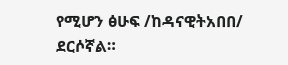የሚሆን ፅሁፍ /ከዳናዊትአበበ/ ደርሶኛል።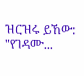ዝርዝሩ ይኸው:
"የገዳሙ...